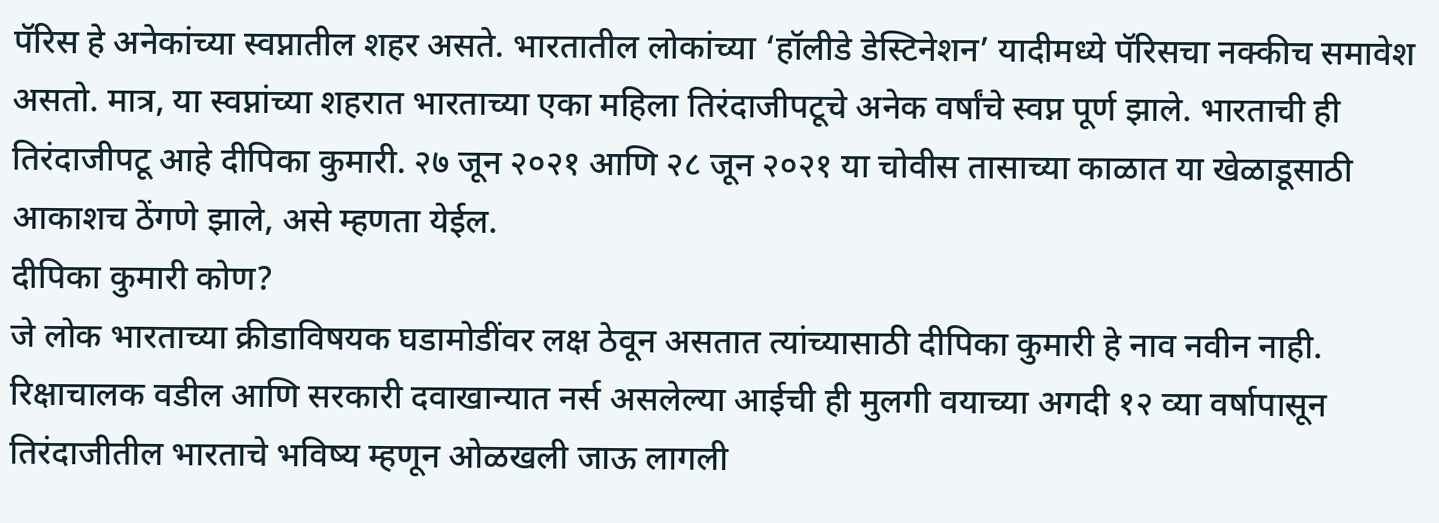पॅरिस हे अनेकांच्या स्वप्नातील शहर असते. भारतातील लोकांच्या ‘हॉलीडे डेस्टिनेशन’ यादीमध्ये पॅरिसचा नक्कीच समावेश असतो. मात्र, या स्वप्नांच्या शहरात भारताच्या एका महिला तिरंदाजीपटूचे अनेक वर्षांचे स्वप्न पूर्ण झाले. भारताची ही तिरंदाजीपटू आहे दीपिका कुमारी. २७ जून २०२१ आणि २८ जून २०२१ या चोवीस तासाच्या काळात या खेळाडूसाठी आकाशच ठेंगणे झाले, असे म्हणता येईल.
दीपिका कुमारी कोण?
जे लोक भारताच्या क्रीडाविषयक घडामोडींवर लक्ष ठेवून असतात त्यांच्यासाठी दीपिका कुमारी हे नाव नवीन नाही. रिक्षाचालक वडील आणि सरकारी दवाखान्यात नर्स असलेल्या आईची ही मुलगी वयाच्या अगदी १२ व्या वर्षापासून तिरंदाजीतील भारताचे भविष्य म्हणून ओळखली जाऊ लागली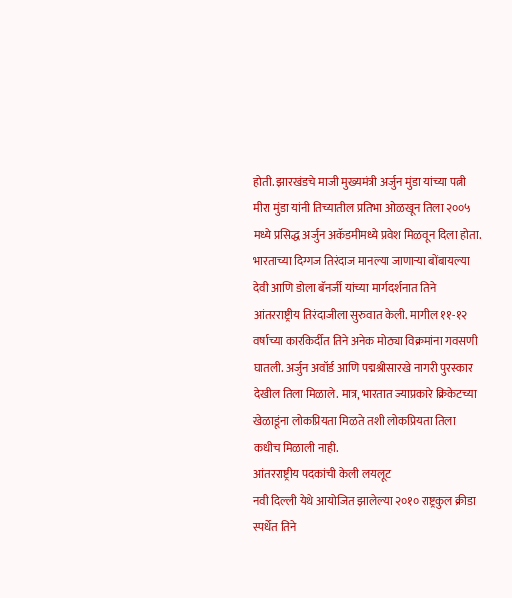होती. झारखंडचे माजी मुख्यमंत्री अर्जुन मुंडा यांच्या पत्नी मीरा मुंडा यांनी तिच्यातील प्रतिभा ओळखून तिला २००५ मध्ये प्रसिद्ध अर्जुन अकॅडमीमध्ये प्रवेश मिळवून दिला होता.
भारताच्या दिग्गज तिरंदाज मानल्या जाणाऱ्या बोंबायल्या देवी आणि डोला बॅनर्जी यांच्या मार्गदर्शनात तिने आंतरराष्ट्रीय तिरंदाजीला सुरुवात केली. मागील ११-१२ वर्षाच्या कारकिर्दीत तिने अनेक मोठ्या विक्रमांना गवसणी घातली. अर्जुन अवॉर्ड आणि पद्मश्रीसारखे नागरी पुरस्कार देखील तिला मिळाले. मात्र, भारतात ज्याप्रकारे क्रिकेटच्या खेळाडूंना लोकप्रियता मिळते तशी लोकप्रियता तिला कधीच मिळाली नाही.
आंतरराष्ट्रीय पदकांची केली लयलूट
नवी दिल्ली येथे आयोजित झालेल्या २०१० राष्ट्रकुल क्रीडा स्पर्धेत तिने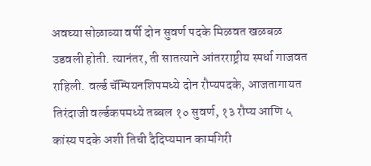अवघ्या सोळाव्या वर्षी दोन सुवर्ण पदके मिळवत खळबळ उडवली होती. त्यानंतर, ती सातत्याने आंतरराष्ट्रीय स्पर्धा गाजवत राहिली. वर्ल्ड चॅम्पियनशिपमध्ये दोन रौप्यपदके, आजतागायत तिरंदाजी वर्ल्डकपमध्ये तब्बल १० सुवर्ण, १३ रौप्य आणि ५ कांस्य पदके अशी तिची दैदिप्यमान कामगिरी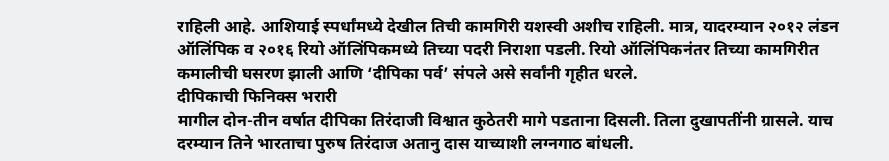राहिली आहे. आशियाई स्पर्धांमध्ये देखील तिची कामगिरी यशस्वी अशीच राहिली. मात्र, यादरम्यान २०१२ लंडन ऑलिंपिक व २०१६ रियो ऑलिंपिकमध्ये तिच्या पदरी निराशा पडली. रियो ऑलिंपिकनंतर तिच्या कामगिरीत कमालीची घसरण झाली आणि ‘दीपिका पर्व’ संपले असे सर्वांनी गृहीत धरले.
दीपिकाची फिनिक्स भरारी
मागील दोन-तीन वर्षात दीपिका तिरंदाजी विश्वात कुठेतरी मागे पडताना दिसली. तिला दुखापतींनी ग्रासले. याच दरम्यान तिने भारताचा पुरुष तिरंदाज अतानु दास याच्याशी लग्नगाठ बांधली.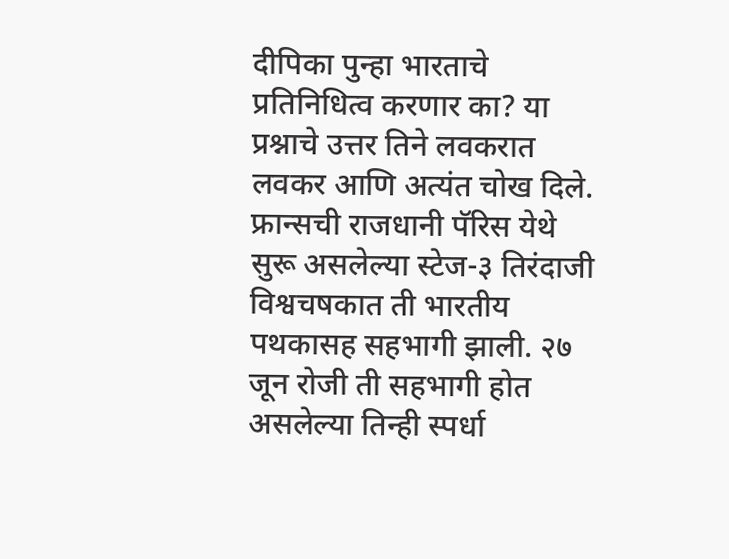दीपिका पुन्हा भारताचे प्रतिनिधित्व करणार का? या प्रश्नाचे उत्तर तिने लवकरात लवकर आणि अत्यंत चोख दिले.
फ्रान्सची राजधानी पॅरिस येथे सुरू असलेल्या स्टेज-३ तिरंदाजी विश्वचषकात ती भारतीय पथकासह सहभागी झाली. २७ जून रोजी ती सहभागी होत असलेल्या तिन्ही स्पर्धा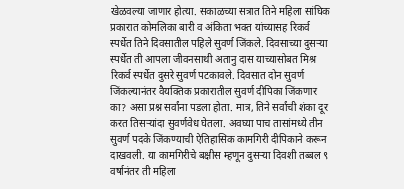खेळवल्या जाणार होत्या. सकाळच्या सत्रात तिने महिला सांघिक प्रकारात कोमलिका बारी व अंकिता भक्त यांच्यासह रिकर्व स्पर्धेत तिने दिवसातील पहिले सुवर्ण जिंकले. दिवसाच्या दुसऱ्या स्पर्धेत ती आपला जीवनसाथी अतानु दास याच्यासोबत मिश्र रिकर्व स्पर्धेत दुसरे सुवर्ण पटकावले. दिवसात दोन सुवर्ण जिंकल्यानंतर वैयक्तिक प्रकारातील सुवर्ण दीपिका जिंकणार का? असा प्रश्न सर्वांना पडला होता. मात्र, तिने सर्वांची शंका दूर करत तिसऱ्यांदा सुवर्णवेध घेतला. अवघ्या पाच तासांमध्ये तीन सुवर्ण पदके जिंकण्याची ऐतिहासिक कामगिरी दीपिकाने करून दाखवली. या कामगिरीचे बक्षीस म्हणून दुसऱ्या दिवशी तब्बल ९ वर्षानंतर ती महिला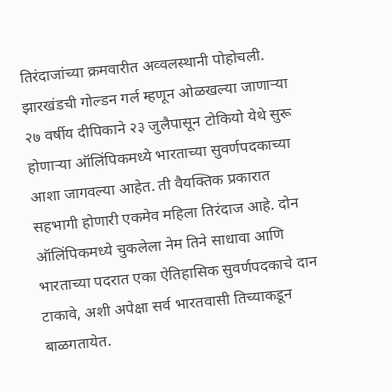तिरंदाजांच्या क्रमवारीत अव्वलस्थानी पोहोचली.
झारखंडची गोल्डन गर्ल म्हणून ओळखल्या जाणाऱ्या २७ वर्षीय दीपिकाने २३ जुलैपासून टोकियो येथे सुरू होणाऱ्या ऑलिंपिकमध्ये भारताच्या सुवर्णपदकाच्या आशा जागवल्या आहेत. ती वैयक्तिक प्रकारात सहभागी होणारी एकमेव महिला तिरंदाज आहे. दोन ऑलिंपिकमध्ये चुकलेला नेम तिने साधावा आणि भारताच्या पदरात एका ऐतिहासिक सुवर्णपदकाचे दान टाकावे, अशी अपेक्षा सर्व भारतवासी तिच्याकडून बाळगतायेत.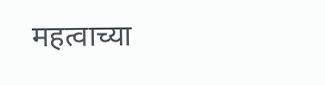महत्वाच्या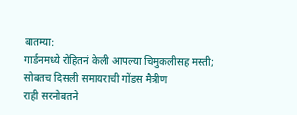बातम्या:
गार्डनमध्ये रोहितनं केली आपल्या चिमुकलीसह मस्ती; सोबतच दिसली समायराची गोंडस मैत्रीण
राही सरनोबतने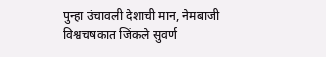पुन्हा उंचावली देशाची मान, नेमबाजी विश्वचषकात जिंकले सुवर्ण